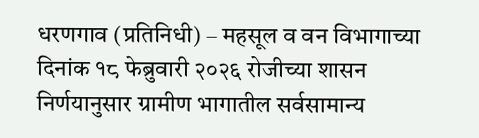धरणगाव (प्रतिनिधी) – महसूल व वन विभागाच्या दिनांक १८ फेब्रुवारी २०२६ रोजीच्या शासन निर्णयानुसार ग्रामीण भागातील सर्वसामान्य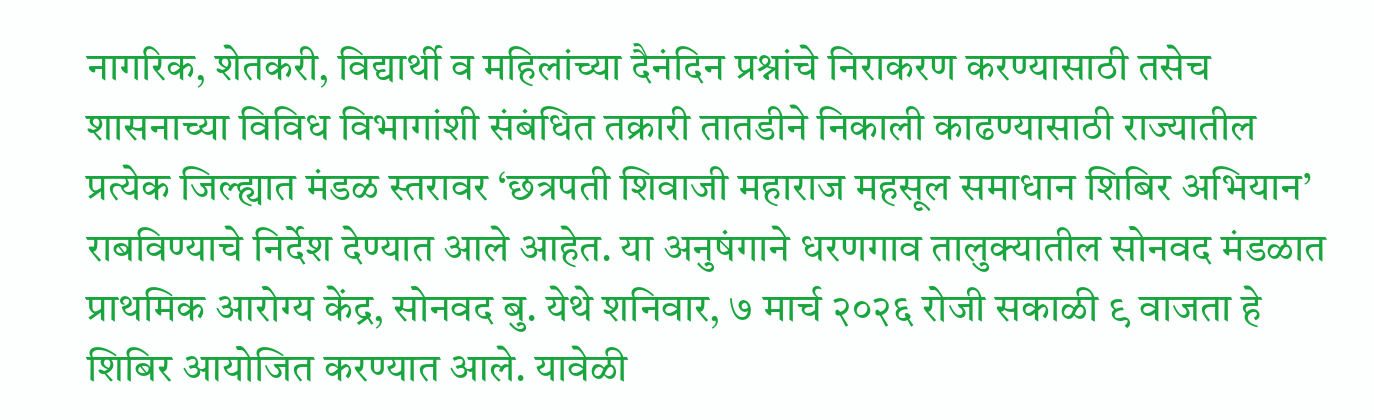नागरिक, शेतकरी, विद्यार्थी व महिलांच्या दैनंदिन प्रश्नांचे निराकरण करण्यासाठी तसेच शासनाच्या विविध विभागांशी संबंधित तक्रारी तातडीने निकाली काढण्यासाठी राज्यातील प्रत्येक जिल्ह्यात मंडळ स्तरावर ‘छत्रपती शिवाजी महाराज महसूल समाधान शिबिर अभियान’ राबविण्याचे निर्देश देण्यात आले आहेत. या अनुषंगाने धरणगाव तालुक्यातील सोनवद मंडळात प्राथमिक आरोग्य केंद्र, सोनवद बु. येथे शनिवार, ७ मार्च २०२६ रोजी सकाळी ९ वाजता हे शिबिर आयोजित करण्यात आले. यावेळी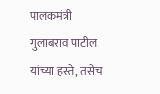पालकमंत्री गुलाबराव पाटील यांच्या हस्ते, तसेच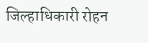जिल्हाधिकारी रोहन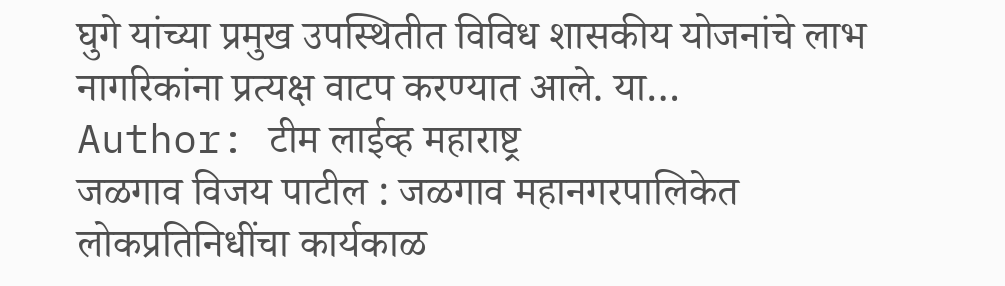घुगे यांच्या प्रमुख उपस्थितीत विविध शासकीय योजनांचे लाभ नागरिकांना प्रत्यक्ष वाटप करण्यात आले. या…
Author: टीम लाईव्ह महाराष्ट्र
जळगाव विजय पाटील : जळगाव महानगरपालिकेत लोकप्रतिनिधींचा कार्यकाळ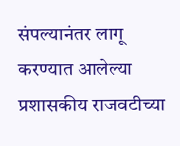संपल्यानंतर लागू करण्यात आलेल्या प्रशासकीय राजवटीच्या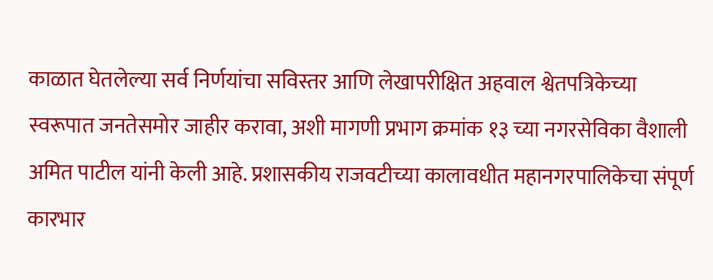काळात घेतलेल्या सर्व निर्णयांचा सविस्तर आणि लेखापरीक्षित अहवाल श्वेतपत्रिकेच्या स्वरूपात जनतेसमोर जाहीर करावा, अशी मागणी प्रभाग क्रमांक १३ च्या नगरसेविका वैशाली अमित पाटील यांनी केली आहे. प्रशासकीय राजवटीच्या कालावधीत महानगरपालिकेचा संपूर्ण कारभार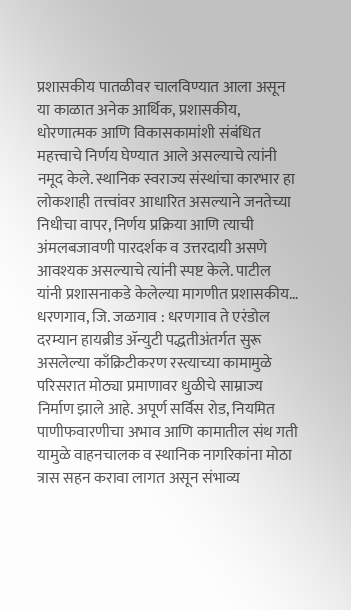प्रशासकीय पातळीवर चालविण्यात आला असून या काळात अनेक आर्थिक, प्रशासकीय, धोरणात्मक आणि विकासकामांशी संबंधित महत्त्वाचे निर्णय घेण्यात आले असल्याचे त्यांनी नमूद केले. स्थानिक स्वराज्य संस्थांचा कारभार हा लोकशाही तत्त्वांवर आधारित असल्याने जनतेच्या निधीचा वापर, निर्णय प्रक्रिया आणि त्याची अंमलबजावणी पारदर्शक व उत्तरदायी असणे आवश्यक असल्याचे त्यांनी स्पष्ट केले. पाटील यांनी प्रशासनाकडे केलेल्या मागणीत प्रशासकीय…
धरणगाव, जि. जळगाव : धरणगाव ते एरंडोल दरम्यान हायब्रीड ॲन्युटी पद्धतीअंतर्गत सुरू असलेल्या काँक्रिटीकरण रस्त्याच्या कामामुळे परिसरात मोठ्या प्रमाणावर धुळीचे साम्राज्य निर्माण झाले आहे. अपूर्ण सर्विस रोड, नियमित पाणीफवारणीचा अभाव आणि कामातील संथ गती यामुळे वाहनचालक व स्थानिक नागरिकांना मोठा त्रास सहन करावा लागत असून संभाव्य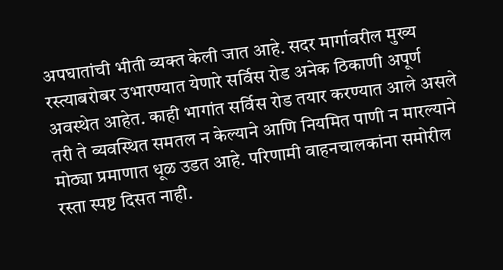अपघातांची भीती व्यक्त केली जात आहे. सदर मार्गावरील मुख्य रस्त्याबरोबर उभारण्यात येणारे सर्विस रोड अनेक ठिकाणी अपूर्ण अवस्थेत आहेत. काही भागांत सर्विस रोड तयार करण्यात आले असले तरी ते व्यवस्थित समतल न केल्याने आणि नियमित पाणी न मारल्याने मोठ्या प्रमाणात धूळ उडत आहे. परिणामी वाहनचालकांना समोरील रस्ता स्पष्ट दिसत नाही.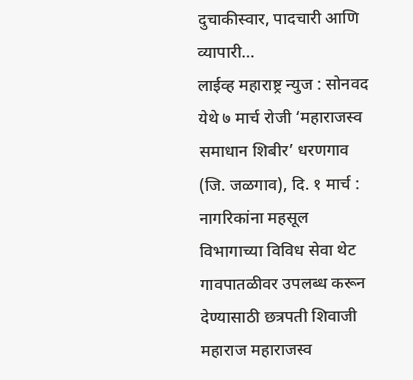दुचाकीस्वार, पादचारी आणि व्यापारी…
लाईव्ह महाराष्ट्र न्युज : सोनवद येथे ७ मार्च रोजी ‘महाराजस्व समाधान शिबीर’ धरणगाव (जि. जळगाव), दि. १ मार्च : नागरिकांना महसूल विभागाच्या विविध सेवा थेट गावपातळीवर उपलब्ध करून देण्यासाठी छत्रपती शिवाजी महाराज महाराजस्व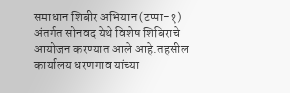समाधान शिबीर अभियान (टप्पा-१) अंतर्गत सोनवद येथे विशेष शिबिराचे आयोजन करण्यात आले आहे.तहसील कार्यालय धरणगाव यांच्या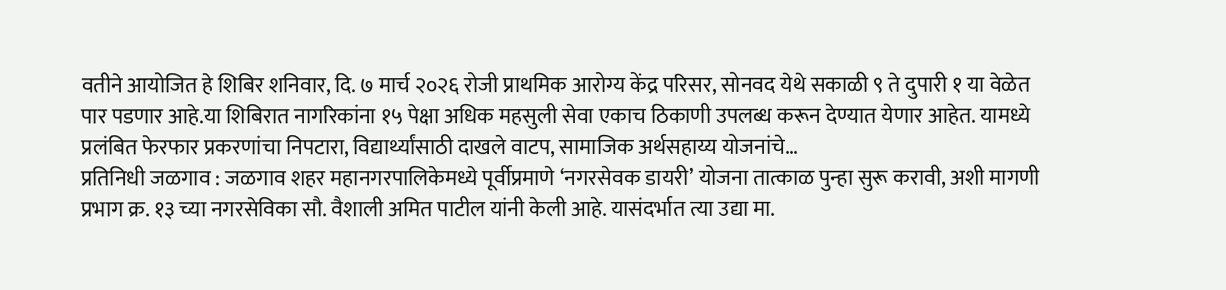वतीने आयोजित हे शिबिर शनिवार, दि. ७ मार्च २०२६ रोजी प्राथमिक आरोग्य केंद्र परिसर, सोनवद येथे सकाळी ९ ते दुपारी १ या वेळेत पार पडणार आहे.या शिबिरात नागरिकांना १५ पेक्षा अधिक महसुली सेवा एकाच ठिकाणी उपलब्ध करून देण्यात येणार आहेत. यामध्ये प्रलंबित फेरफार प्रकरणांचा निपटारा, विद्यार्थ्यांसाठी दाखले वाटप, सामाजिक अर्थसहाय्य योजनांचे…
प्रतिनिधी जळगाव : जळगाव शहर महानगरपालिकेमध्ये पूर्वीप्रमाणे ‘नगरसेवक डायरी’ योजना तात्काळ पुन्हा सुरू करावी, अशी मागणी प्रभाग क्र. १३ च्या नगरसेविका सौ. वैशाली अमित पाटील यांनी केली आहे. यासंदर्भात त्या उद्या मा.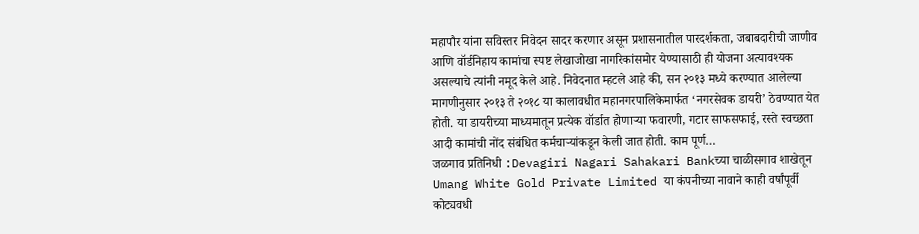महापौर यांना सविस्तर निवेदन सादर करणार असून प्रशासनातील पारदर्शकता, जबाबदारीची जाणीव आणि वॉर्डनिहाय कामांचा स्पष्ट लेखाजोखा नागरिकांसमोर येण्यासाठी ही योजना अत्यावश्यक असल्याचे त्यांनी नमूद केले आहे. निवेदनात म्हटले आहे की, सन २०१३ मध्ये करण्यात आलेल्या मागणीनुसार २०१३ ते २०१८ या कालावधीत महानगरपालिकेमार्फत ‘नगरसेवक डायरी’ ठेवण्यात येत होती. या डायरीच्या माध्यमातून प्रत्येक वॉर्डात होणाऱ्या फवारणी, गटार साफसफाई, रस्ते स्वच्छता आदी कामांची नोंद संबंधित कर्मचाऱ्यांकडून केली जात होती. काम पूर्ण…
जळगाव प्रतिनिधी :Devagiri Nagari Sahakari Bankच्या चाळीसगाव शाखेतून Umang White Gold Private Limited या कंपनीच्या नावाने काही वर्षांपूर्वी कोट्यवधी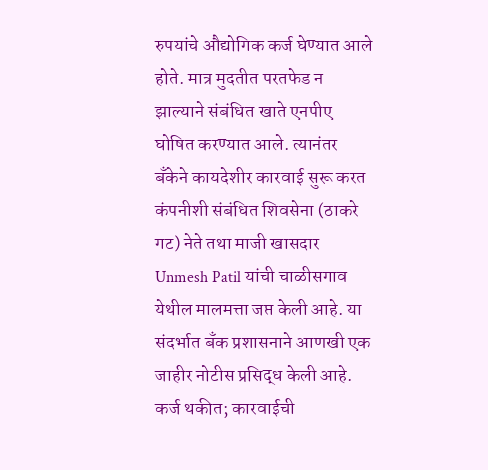रुपयांचे औद्योगिक कर्ज घेण्यात आले होते. मात्र मुदतीत परतफेड न झाल्याने संबंधित खाते एनपीए घोषित करण्यात आले. त्यानंतर बँकेने कायदेशीर कारवाई सुरू करत कंपनीशी संबंधित शिवसेना (ठाकरे गट) नेते तथा माजी खासदार Unmesh Patil यांची चाळीसगाव येथील मालमत्ता जप्त केली आहे. या संदर्भात बँक प्रशासनाने आणखी एक जाहीर नोटीस प्रसिद्ध केली आहे. कर्ज थकीत; कारवाईची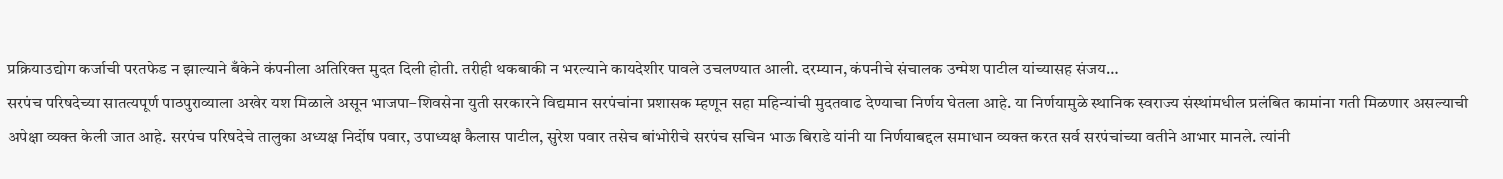प्रक्रियाउद्योग कर्जाची परतफेड न झाल्याने बँकेने कंपनीला अतिरिक्त मुदत दिली होती. तरीही थकबाकी न भरल्याने कायदेशीर पावले उचलण्यात आली. दरम्यान, कंपनीचे संचालक उन्मेश पाटील यांच्यासह संजय…
सरपंच परिषदेच्या सातत्यपूर्ण पाठपुराव्याला अखेर यश मिळाले असून भाजपा–शिवसेना युती सरकारने विद्यमान सरपंचांना प्रशासक म्हणून सहा महिन्यांची मुदतवाढ देण्याचा निर्णय घेतला आहे. या निर्णयामुळे स्थानिक स्वराज्य संस्थांमधील प्रलंबित कामांना गती मिळणार असल्याची अपेक्षा व्यक्त केली जात आहे. सरपंच परिषदेचे तालुका अध्यक्ष निर्दोष पवार, उपाध्यक्ष कैलास पाटील, सुरेश पवार तसेच बांभोरीचे सरपंच सचिन भाऊ बिराडे यांनी या निर्णयाबद्दल समाधान व्यक्त करत सर्व सरपंचांच्या वतीने आभार मानले. त्यांनी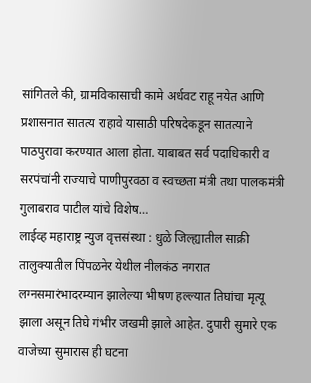सांगितले की, ग्रामविकासाची कामे अर्धवट राहू नयेत आणि प्रशासनात सातत्य राहावे यासाठी परिषदेकडून सातत्याने पाठपुरावा करण्यात आला होता. याबाबत सर्व पदाधिकारी व सरपंचांनी राज्याचे पाणीपुरवठा व स्वच्छता मंत्री तथा पालकमंत्री गुलाबराव पाटील यांचे विशेष…
लाईव्ह महाराष्ट्र न्युज वृत्तसंस्था : धुळे जिल्ह्यातील साक्री तालुक्यातील पिंपळनेर येथील नीलकंठ नगरात लग्नसमारंभादरम्यान झालेल्या भीषण हल्ल्यात तिघांचा मृत्यू झाला असून तिघे गंभीर जखमी झाले आहेत. दुपारी सुमारे एक वाजेच्या सुमारास ही घटना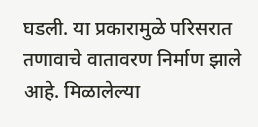घडली. या प्रकारामुळे परिसरात तणावाचे वातावरण निर्माण झाले आहे. मिळालेल्या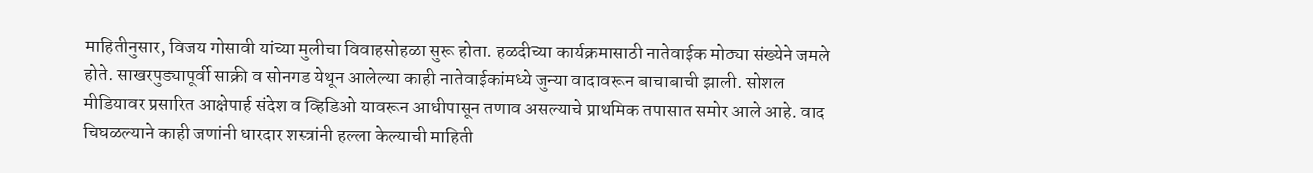माहितीनुसार, विजय गोसावी यांच्या मुलीचा विवाहसोहळा सुरू होता. हळदीच्या कार्यक्रमासाठी नातेवाईक मोठ्या संख्येने जमले होते. साखरपुड्यापूर्वी साक्री व सोनगड येथून आलेल्या काही नातेवाईकांमध्ये जुन्या वादावरून बाचाबाची झाली. सोशल मीडियावर प्रसारित आक्षेपार्ह संदेश व व्हिडिओ यावरून आधीपासून तणाव असल्याचे प्राथमिक तपासात समोर आले आहे. वाद चिघळल्याने काही जणांनी धारदार शस्त्रांनी हल्ला केल्याची माहिती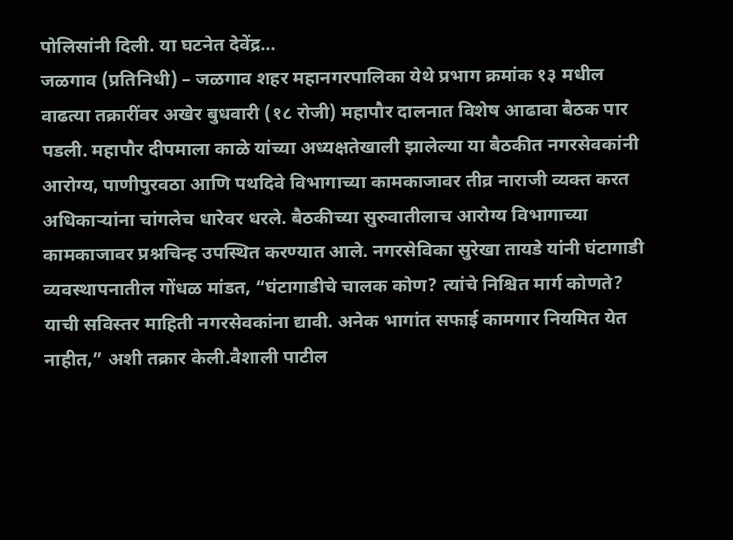पोलिसांनी दिली. या घटनेत देवेंद्र…
जळगाव (प्रतिनिधी) – जळगाव शहर महानगरपालिका येथे प्रभाग क्रमांक १३ मधील वाढत्या तक्रारींवर अखेर बुधवारी (१८ रोजी) महापौर दालनात विशेष आढावा बैठक पार पडली. महापौर दीपमाला काळे यांच्या अध्यक्षतेखाली झालेल्या या बैठकीत नगरसेवकांनी आरोग्य, पाणीपुरवठा आणि पथदिवे विभागाच्या कामकाजावर तीव्र नाराजी व्यक्त करत अधिकाऱ्यांना चांगलेच धारेवर धरले. बैठकीच्या सुरुवातीलाच आरोग्य विभागाच्या कामकाजावर प्रश्नचिन्ह उपस्थित करण्यात आले. नगरसेविका सुरेखा तायडे यांनी घंटागाडी व्यवस्थापनातील गोंधळ मांडत, “घंटागाडीचे चालक कोण? त्यांचे निश्चित मार्ग कोणते? याची सविस्तर माहिती नगरसेवकांना द्यावी. अनेक भागांत सफाई कामगार नियमित येत नाहीत,” अशी तक्रार केली.वैशाली पाटील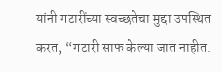यांनी गटारींच्या स्वच्छतेचा मुद्दा उपस्थित करत, “गटारी साफ केल्या जात नाहीत.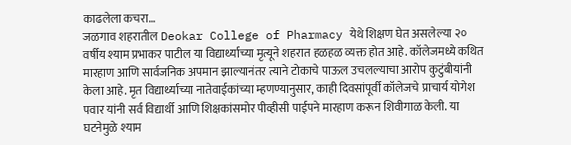काढलेला कचरा…
जळगाव शहरातील Deokar College of Pharmacy येथे शिक्षण घेत असलेल्या २० वर्षीय श्याम प्रभाकर पाटील या विद्यार्थ्याच्या मृत्यूने शहरात हळहळ व्यक्त होत आहे. कॉलेजमध्ये कथित मारहाण आणि सार्वजनिक अपमान झाल्यानंतर त्याने टोकाचे पाऊल उचलल्याचा आरोप कुटुंबीयांनी केला आहे. मृत विद्यार्थ्याच्या नातेवाईकांच्या म्हणण्यानुसार, काही दिवसांपूर्वी कॉलेजचे प्राचार्य योगेश पवार यांनी सर्व विद्यार्थी आणि शिक्षकांसमोर पीव्हीसी पाईपने मारहाण करून शिवीगाळ केली. या घटनेमुळे श्याम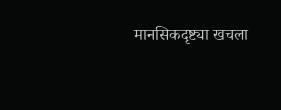मानसिकदृष्ट्या खचला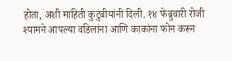होता, अशी माहिती कुटुंबीयांनी दिली. १४ फेब्रुवारी रोजी श्यामने आपल्या वडिलांना आणि काकांना फोन करून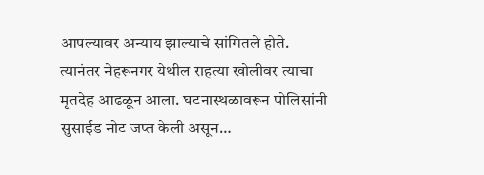आपल्यावर अन्याय झाल्याचे सांगितले होते. त्यानंतर नेहरूनगर येथील राहत्या खोलीवर त्याचा मृतदेह आढळून आला. घटनास्थळावरून पोलिसांनी सुसाईड नोट जप्त केली असून…